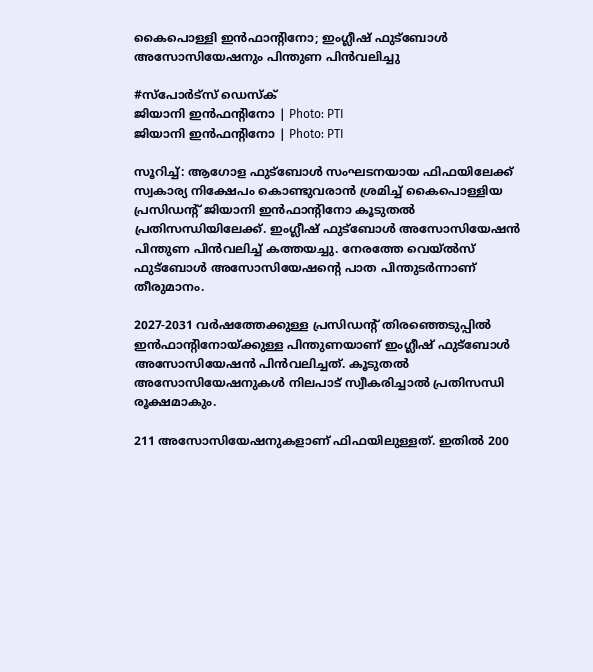കൈപൊള്ളി ഇൻഫാന്റിനോ; ഇംഗ്ലീഷ് ഫുട്‌ബോൾ അസോസിയേഷനും പിന്തുണ പിൻവലിച്ചു

#സ്പോർട്സ് ഡെസ്ക്
ജിയാനി ഇന്‍ഫന്റിനോ | Photo: PTI
ജിയാനി ഇന്‍ഫന്റിനോ | Photo: PTI

സൂറിച്ച്: ആഗോള ഫുട്‌ബോൾ സംഘടനയായ ഫിഫയിലേക്ക് സ്വകാര്യ നിക്ഷേപം കൊണ്ടുവരാൻ ശ്രമിച്ച് കൈപൊള്ളിയ പ്രസിഡന്റ് ജിയാനി ഇൻഫാന്റിനോ കൂടുതൽ പ്രതിസന്ധിയിലേക്ക്. ഇംഗ്ലീഷ് ഫുട്‌ബോൾ അസോസിയേഷൻ പിന്തുണ പിൻവലിച്ച് കത്തയച്ചു. നേരത്തേ വെയ്ൽസ് ഫുട്‌ബോൾ അസോസിയേഷന്റെ പാത പിന്തുടർന്നാണ് തീരുമാനം.

2027-2031 വർഷത്തേക്കുള്ള പ്രസിഡന്റ് തിരഞ്ഞെടുപ്പിൽ ഇൻഫാന്റിനോയ്ക്കുള്ള പിന്തുണയാണ് ഇംഗ്ലീഷ് ഫുട്‌ബോൾ അസോസിയേഷൻ പിൻവലിച്ചത്. കൂടുതൽ അസോസിയേഷനുകൾ നിലപാട് സ്വീകരിച്ചാൽ പ്രതിസന്ധി രൂക്ഷമാകും.

211 അസോസിയേഷനുകളാണ് ഫിഫയിലുള്ളത്. ഇതിൽ 200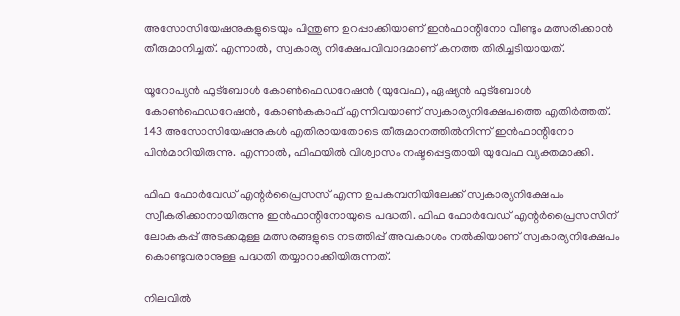അസോസിയേഷനുകളുടെയും പിന്തുണ ഉറപ്പാക്കിയാണ് ഇൻഫാന്റിനോ വീണ്ടും മത്സരിക്കാൻ തീരുമാനിച്ചത്. എന്നാൽ, സ്വകാര്യ നിക്ഷേപവിവാദമാണ് കനത്ത തിരിച്ചടിയായത്.

യൂറോപ്യൻ ഫുട്‌ബോൾ കോൺഫെഡറേഷൻ (യുവേഫ), ഏഷ്യൻ ഫുട്‌ബോൾ കോൺഫെഡറേഷൻ, കോൺകകാഫ് എന്നിവയാണ് സ്വകാര്യനിക്ഷേപത്തെ എതിർത്തത്. 143 അസോസിയേഷനുകൾ എതിരായതോടെ തീരുമാനത്തിൽനിന്ന് ഇൻഫാന്റിനോ പിൻമാറിയിരുന്നു. എന്നാൽ, ഫിഫയിൽ വിശ്വാസം നഷ്ടപ്പെട്ടതായി യുവേഫ വ്യക്തമാക്കി.

ഫിഫ ഫോർവേഡ് എന്റർപ്രൈസസ് എന്ന ഉപകമ്പനിയിലേക്ക് സ്വകാര്യനിക്ഷേപം സ്വീകരിക്കാനായിരുന്നു ഇൻഫാന്റിനോയുടെ പദ്ധതി. ഫിഫ ഫോർവേഡ് എന്റർപ്രൈസസിന് ലോകകപ്പ് അടക്കമുള്ള മത്സരങ്ങളുടെ നടത്തിപ്പ് അവകാശം നൽകിയാണ് സ്വകാര്യനിക്ഷേപം കൊണ്ടുവരാനുള്ള പദ്ധതി തയ്യാറാക്കിയിരുന്നത്.

നിലവിൽ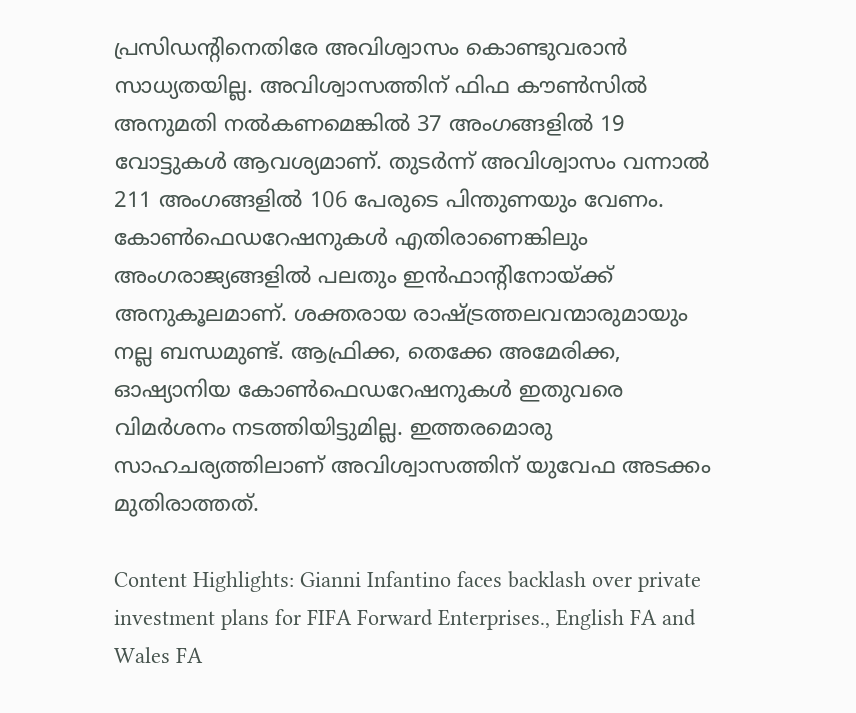പ്രസിഡന്റിനെതിരേ അവിശ്വാസം കൊണ്ടുവരാൻ സാധ്യതയില്ല. അവിശ്വാസത്തിന് ഫിഫ കൗൺസിൽ അനുമതി നൽകണമെങ്കിൽ 37 അംഗങ്ങളിൽ 19 വോട്ടുകൾ ആവശ്യമാണ്. തുടർന്ന് അവിശ്വാസം വന്നാൽ 211 അംഗങ്ങളിൽ 106 പേരുടെ പിന്തുണയും വേണം. കോൺഫെഡറേഷനുകൾ എതിരാണെങ്കിലും അംഗരാജ്യങ്ങളിൽ പലതും ഇൻഫാന്റിനോയ്ക്ക് അനുകൂലമാണ്. ശക്തരായ രാഷ്ട്രത്തലവന്മാരുമായും നല്ല ബന്ധമുണ്ട്. ആഫ്രിക്ക, തെക്കേ അമേരിക്ക, ഓഷ്യാനിയ കോൺഫെഡറേഷനുകൾ ഇതുവരെ വിമർശനം നടത്തിയിട്ടുമില്ല. ഇത്തരമൊരു സാഹചര്യത്തിലാണ് അവിശ്വാസത്തിന് യുവേഫ അടക്കം മുതിരാത്തത്.

Content Highlights: Gianni Infantino faces backlash over private investment plans for FIFA Forward Enterprises., English FA and Wales FA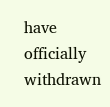have officially withdrawn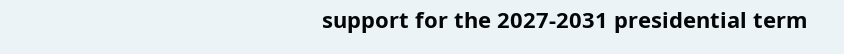support for the 2027-2031 presidential term